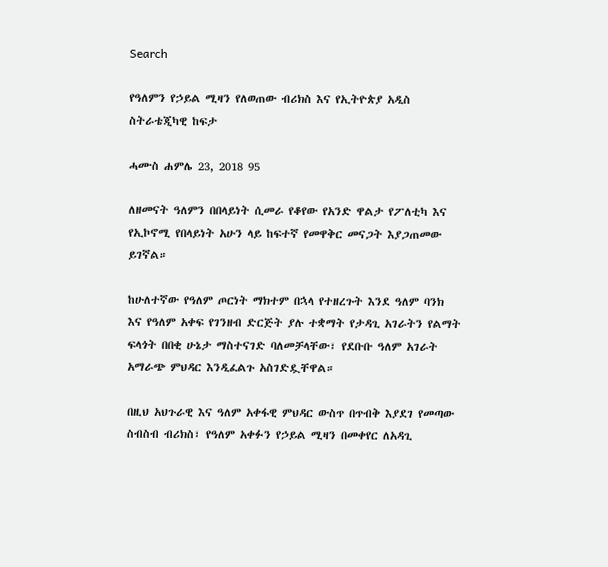Search

የዓለምን የኃይል ሚዛን የለወጠው ብሪክስ እና የኢትዮጵያ አዲስ ስትራቴጂካዊ ከፍታ

ሓሙስ ሐምሌ 23, 2018 95

ለዘመናት ዓለምን በበላይነት ሲመራ የቆየው የአንድ ዋልታ የፖለቲካ እና የኢኮኖሚ የበላይነት አሁን ላይ ከፍተኛ የመዋቅር መናጋት እያጋጠመው ይገኛል።

ከሁለተኛው የዓለም ጦርነት ማክተም በኋላ የተዘረጉት እንደ ዓለም ባንክ እና የዓለም አቀፍ የገንዘብ ድርጅት ያሉ ተቋማት የታዳጊ አገራትን የልማት ፍላጎት በበቂ ሁኔታ ማስተናገድ ባለመቻላቸው፣ የደቡቡ ዓለም አገራት አማራጭ ምህዳር እንዲፈልጉ አስገድዷቸዋል።

በዚህ አህጉራዊ እና ዓለም አቀፋዊ ምህዳር ውስጥ በጥብቅ እያደገ የመጣው ስብስብ ብሪክስ፣ የዓለም አቀፉን የኃይል ሚዛን በመቀየር ለአዳጊ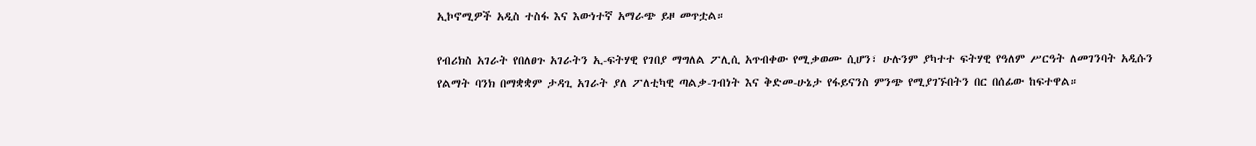ኢኮኖሚዎች አዲስ ተስፋ እና እውነተኛ አማራጭ ይዞ መጥቷል።

የብሪክስ አገራት የበለፀጉ አገራትን ኢ-ፍትሃዊ የገበያ ማግለል ፖሊሲ አጥብቀው የሚቃወሙ ሲሆን፣ ሁሉንም ያካተተ ፍትሃዊ የዓለም ሥርዓት ለመገንባት አዲሱን የልማት ባንክ በማቋቋም ታዳጊ አገራት ያለ ፖለቲካዊ ጣልቃ-ገብነት እና ቅድመ-ሁኔታ የፋይናንስ ምንጭ የሚያገኙበትን በር በሰፊው ከፍተዋል።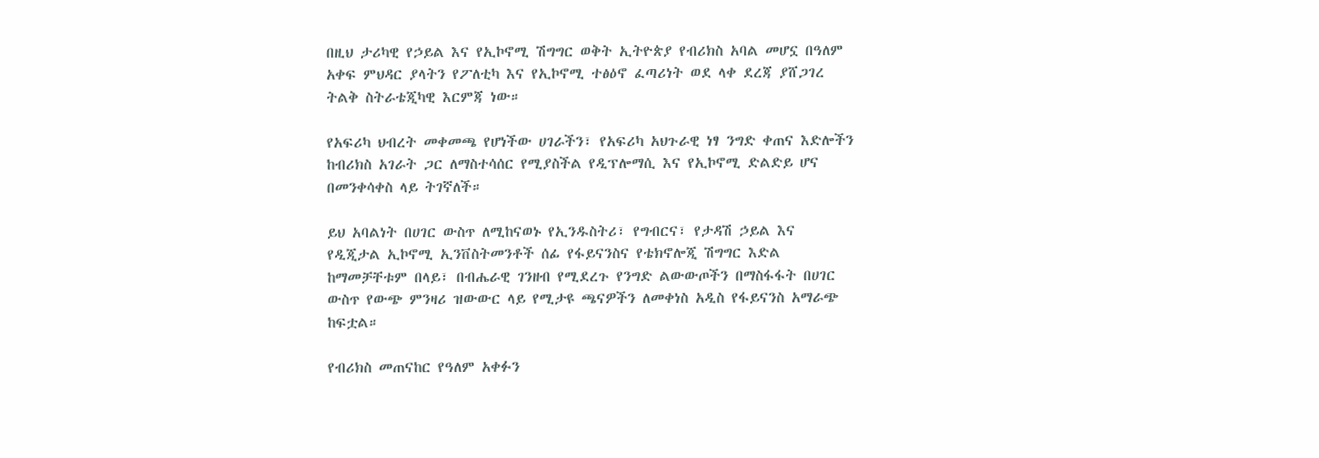በዚህ ታሪካዊ የኃይል እና የኢኮኖሚ ሽግግር ወቅት ኢትዮጵያ የብሪክስ አባል መሆኗ በዓለም አቀፍ ምህዳር ያላትን የፖለቲካ እና የኢኮኖሚ ተፅዕኖ ፈጣሪነት ወደ ላቀ ደረጃ ያሸጋገረ ትልቅ ስትራቴጂካዊ እርምጃ ነው።

የአፍሪካ ህብረት መቀመጫ የሆነችው ሀገራችን፣ የአፍሪካ አህጉራዊ ነፃ ንግድ ቀጠና እድሎችን ከብሪክስ አገራት ጋር ለማስተሳሰር የሚያስችል የዲፕሎማሲ እና የኢኮኖሚ ድልድይ ሆና በመንቀሳቀስ ላይ ትገኛለች።

ይህ አባልነት በሀገር ውስጥ ለሚከናወኑ የኢንዱስትሪ፣ የግብርና፣ የታዳሽ ኃይል እና የዲጂታል ኢኮኖሚ ኢንቨስትመንቶች ሰፊ የፋይናንስና የቴክኖሎጂ ሽግግር እድል ከማመቻቸቱም በላይ፣ በብሔራዊ ገንዘብ የሚደረጉ የንግድ ልውውጦችን በማስፋፋት በሀገር ውስጥ የውጭ ምንዛሪ ዝውውር ላይ የሚታዩ ጫናዎችን ለመቀነስ አዲስ የፋይናንስ አማራጭ ከፍቷል።

የብሪክስ መጠናከር የዓለም አቀፉን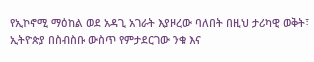የኢኮኖሚ ማዕከል ወደ አዳጊ አገራት እያዞረው ባለበት በዚህ ታሪካዊ ወቅት፣ ኢትዮጵያ በስብስቡ ውስጥ የምታደርገው ንቁ እና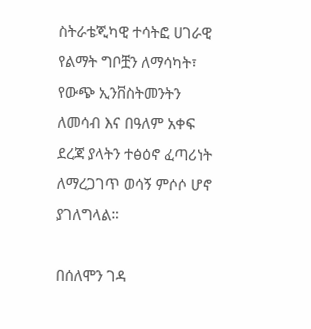ስትራቴጂካዊ ተሳትፎ ሀገራዊ የልማት ግቦቿን ለማሳካት፣ የውጭ ኢንቨስትመንትን ለመሳብ እና በዓለም አቀፍ ደረጃ ያላትን ተፅዕኖ ፈጣሪነት ለማረጋገጥ ወሳኝ ምሶሶ ሆኖ ያገለግላል።

በሰለሞን ገዳ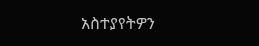አስተያየትዎን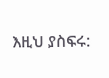እዚህ ያስፍሩ: